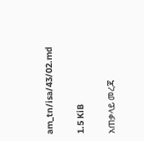am_tn/isa/43/02.md

1.5 KiB

አጠቃላይ መረጃ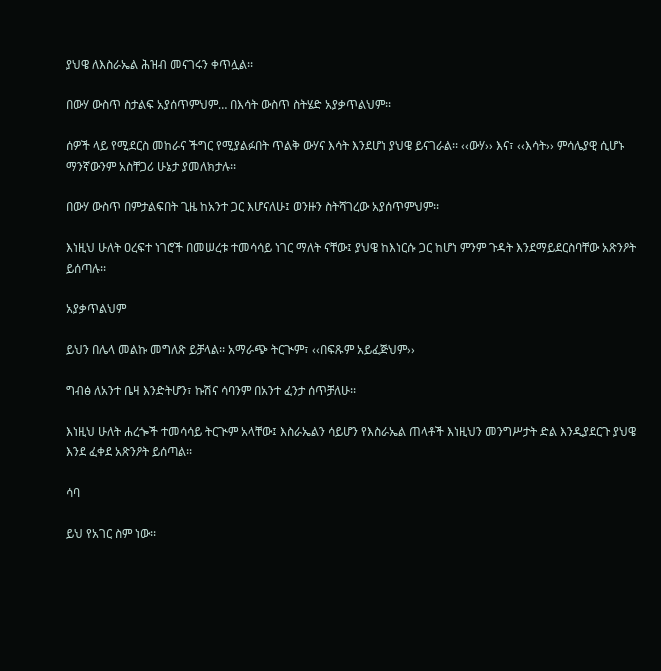ያህዌ ለእስራኤል ሕዝብ መናገሩን ቀጥሏል፡፡

በውሃ ውስጥ ስታልፍ አያሰጥምህም… በእሳት ውስጥ ስትሄድ አያቃጥልህም፡፡

ሰዎች ላይ የሚደርስ መከራና ችግር የሚያልፉበት ጥልቅ ውሃና እሳት እንደሆነ ያህዌ ይናገራል፡፡ ‹‹ውሃ›› እና፣ ‹‹እሳት›› ምሳሌያዊ ሲሆኑ ማንኛውንም አስቸጋሪ ሁኔታ ያመለክታሉ፡፡

በውሃ ውስጥ በምታልፍበት ጊዜ ከአንተ ጋር እሆናለሁ፤ ወንዙን ስትሻገረው አያሰጥምህም፡፡

እነዚህ ሁለት ዐረፍተ ነገሮች በመሠረቱ ተመሳሳይ ነገር ማለት ናቸው፤ ያህዌ ከእነርሱ ጋር ከሆነ ምንም ጉዳት እንደማይደርስባቸው አጽንዖት ይሰጣሉ፡፡

አያቃጥልህም

ይህን በሌላ መልኩ መግለጽ ይቻላል፡፡ አማራጭ ትርጒም፣ ‹‹በፍጹም አይፈጅህም››

ግብፅ ለአንተ ቤዛ እንድትሆን፣ ኩሽና ሳባንም በአንተ ፈንታ ሰጥቻለሁ፡፡

እነዚህ ሁለት ሐረጐች ተመሳሳይ ትርጒም አላቸው፤ እስራኤልን ሳይሆን የእስራኤል ጠላቶች እነዚህን መንግሥታት ድል እንዲያደርጉ ያህዌ እንደ ፈቀደ አጽንዖት ይሰጣል፡፡

ሳባ

ይህ የአገር ስም ነው፡፡